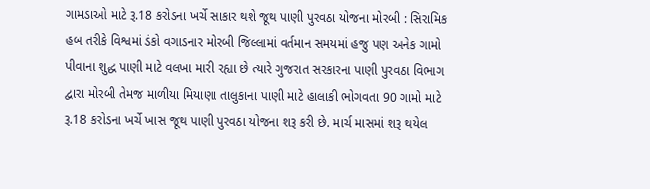ગામડાઓ માટે રૂ.18 કરોડના ખર્ચે સાકાર થશે જૂથ પાણી પુરવઠા યોજના મોરબી : સિરામિક હબ તરીકે વિશ્વમાં ડંકો વગાડનાર મોરબી જિલ્લામાં વર્તમાન સમયમાં હજુ પણ અનેક ગામો પીવાના શુદ્ધ પાણી માટે વલખા મારી રહ્યા છે ત્યારે ગુજરાત સરકારના પાણી પુરવઠા વિભાગ દ્વારા મોરબી તેમજ માળીયા મિયાણા તાલુકાના પાણી માટે હાલાકી ભોગવતા 90 ગામો માટે રૂ.18 કરોડના ખર્ચે ખાસ જૂથ પાણી પુરવઠા યોજના શરૂ કરી છે. માર્ચ માસમાં શરૂ થયેલ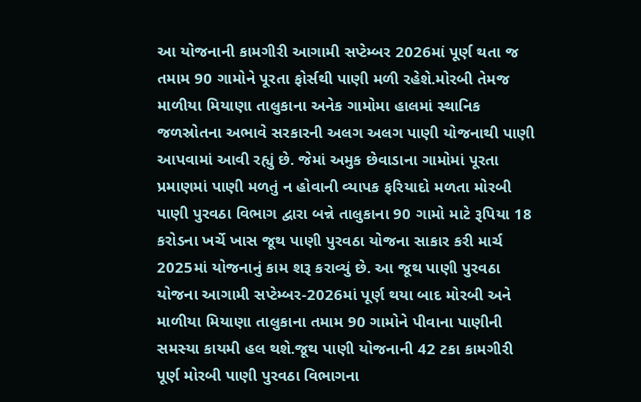આ યોજનાની કામગીરી આગામી સપ્ટેમ્બર 2026માં પૂર્ણ થતા જ તમામ 90 ગામોને પૂરતા ફોર્સથી પાણી મળી રહેશે.મોરબી તેમજ માળીયા મિયાણા તાલુકાના અનેક ગામોમા હાલમાં સ્થાનિક જળસ્રોતના અભાવે સરકારની અલગ અલગ પાણી યોજનાથી પાણી આપવામાં આવી રહ્યું છે. જેમાં અમુક છેવાડાના ગામોમાં પૂરતા પ્રમાણમાં પાણી મળતું ન હોવાની વ્યાપક ફરિયાદો મળતા મોરબી પાણી પુરવઠા વિભાગ દ્વારા બન્ને તાલુકાના 90 ગામો માટે રૂપિયા 18 કરોડના ખર્ચે ખાસ જૂથ પાણી પુરવઠા યોજના સાકાર કરી માર્ચ 2025માં યોજનાનું કામ શરૂ કરાવ્યું છે. આ જૂથ પાણી પુરવઠા યોજના આગામી સપ્ટેમ્બર-2026માં પૂર્ણ થયા બાદ મોરબી અને માળીયા મિયાણા તાલુકાના તમામ 90 ગામોને પીવાના પાણીની સમસ્યા કાયમી હલ થશે.જૂથ પાણી યોજનાની 42 ટકા કામગીરી પૂર્ણ મોરબી પાણી પુરવઠા વિભાગના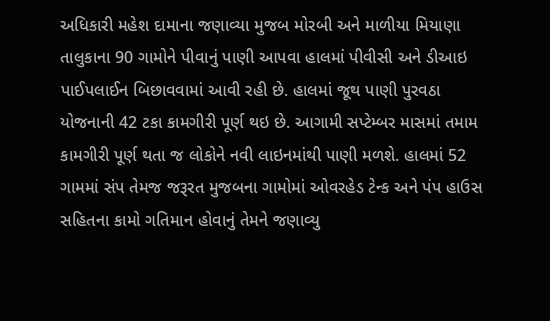અધિકારી મહેશ દામાના જણાવ્યા મુજબ મોરબી અને માળીયા મિયાણા તાલુકાના 90 ગામોને પીવાનું પાણી આપવા હાલમાં પીવીસી અને ડીઆઇ પાઈપલાઈન બિછાવવામાં આવી રહી છે. હાલમાં જૂથ પાણી પુરવઠા યોજનાની 42 ટકા કામગીરી પૂર્ણ થઇ છે. આગામી સપ્ટેમ્બર માસમાં તમામ કામગીરી પૂર્ણ થતા જ લોકોને નવી લાઇનમાંથી પાણી મળશે. હાલમાં 52 ગામમાં સંપ તેમજ જરૂરત મુજબના ગામોમાં ઓવરહેડ ટેન્ક અને પંપ હાઉસ સહિતના કામો ગતિમાન હોવાનું તેમને જણાવ્યુ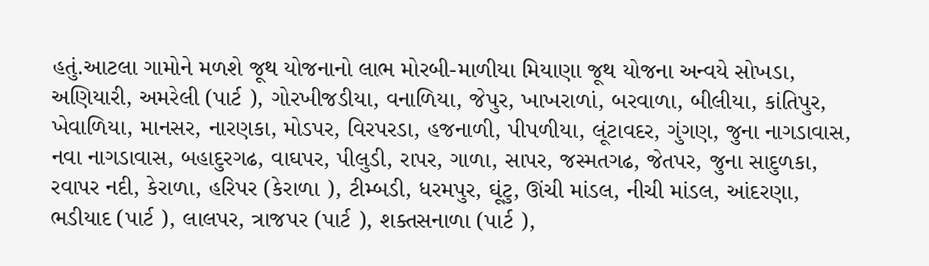હતું.આટલા ગામોને મળશે જૂથ યોજનાનો લાભ મોરબી-માળીયા મિયાણા જૂથ યોજના અન્વયે સોખડા, અણિયારી, અમરેલી (પાર્ટ ), ગોરખીજડીયા, વનાળિયા, જેપુર, ખાખરાળાં, બરવાળા, બીલીયા, કાંતિપુર, ખેવાળિયા, માનસર, નારણકા, મોડપર, વિરપરડા, હજનાળી, પીપળીયા, લૂંટાવદર, ગુંગણ, જુના નાગડાવાસ, નવા નાગડાવાસ, બહાદુરગઢ, વાઘપર, પીલુડી, રાપર, ગાળા, સાપર, જસ્મતગઢ, જેતપર, જુના સાદુળકા, રવાપર નદી, કેરાળા, હરિપર (કેરાળા ), ટીમ્બડી, ધરમપુર, ઘૂંટુ, ઊંચી માંડલ, નીચી માંડલ, આંદરણા, ભડીયાદ (પાર્ટ ), લાલપર, ત્રાજપર (પાર્ટ ), શક્તસનાળા (પાર્ટ ),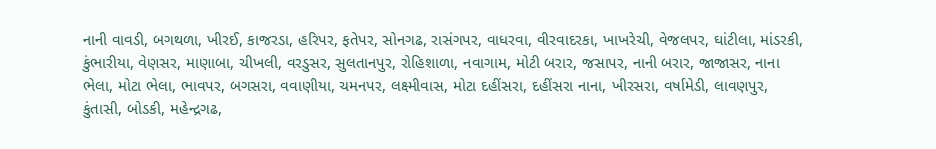નાની વાવડી, બગથળા, ખીરઈ, કાજરડા, હરિપર, ફતેપર, સોનગઢ, રાસંગપર, વાધરવા, વીરવાદરકા, ખાખરેચી, વેજલપર, ઘાંટીલા, માંડરકી, કુંભારીયા, વેણસર, માણાબા, ચીખલી, વરડુસર, સુલતાનપુર, રોહિશાળા, નવાગામ, મોટી બરાર, જસાપર, નાની બરાર, જાજાસર, નાના ભેલા, મોટા ભેલા, ભાવપર, બગસરા, વવાણીયા, ચમનપર, લક્ષ્મીવાસ, મોટા દહીંસરા, દહીંસરા નાના, ખીરસરા, વર્ષામેડી, લાવણપુર, કુંતાસી, બોડકી, મહેન્દ્રગઢ,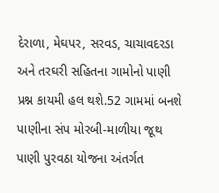દેરાળા, મેઘપર, સરવડ, ચાચાવદરડા અને તરઘરી સહિતના ગામોનો પાણી પ્રશ્ન કાયમી હલ થશે.52 ગામમાં બનશે પાણીના સંપ મોરબી-માળીયા જૂથ પાણી પુરવઠા યોજના અંતર્ગત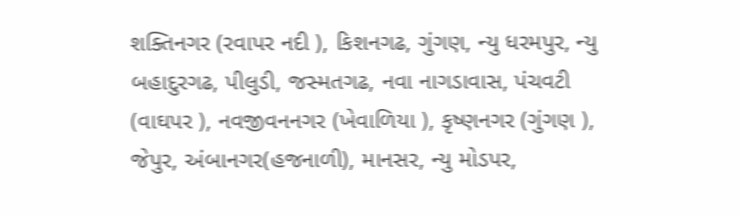શક્તિનગર (રવાપર નદી ), કિશનગઢ, ગુંગણ, ન્યુ ધરમપુર, ન્યુ બહાદુરગઢ, પીલુડી, જસ્મતગઢ, નવા નાગડાવાસ, પંચવટી (વાઘપર ), નવજીવનનગર (ખેવાળિયા ), કૃષ્ણનગર (ગુંગણ ), જેપુર, અંબાનગર(હજનાળી), માનસર, ન્યુ મોડપર,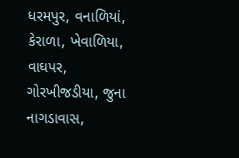ધરમપુર, વનાળિયાં, કેરાળા, ખેવાળિયા, વાઘપર, ગોરખીજડીયા, જુના નાગડાવાસ,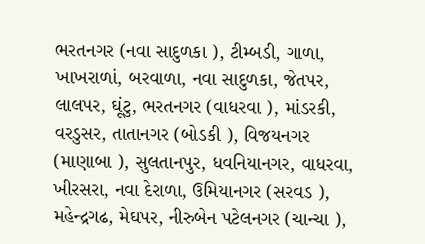ભરતનગર (નવા સાદુળકા ), ટીમ્બડી, ગાળા, ખાખરાળાં, બરવાળા, નવા સાદુળકા, જેતપર, લાલપર, ઘૂંટુ, ભરતનગર (વાધરવા ), માંડરકી, વરડુસર, તાતાનગર (બોડકી ), વિજયનગર (માણાબા ), સુલતાનપુર, ધવનિયાનગર, વાધરવા, ખીરસરા, નવા દેરાળા, ઉમિયાનગર (સરવડ ), મહેન્દ્રગઢ, મેઘપર, નીરુબેન પટેલનગર (ચાન્ચા ),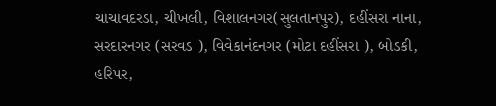ચાચાવદરડા, ચીખલી, વિશાલનગર(સુલતાનપુર), દહીંસરા નાના, સરદારનગર (સરવડ ), વિવેકાનંદનગર (મોટા દહીંસરા ), બોડકી, હરિપર,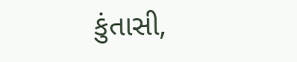કુંતાસી,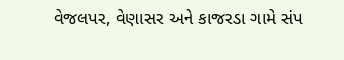વેજલપર, વેણાસર અને કાજરડા ગામે સંપ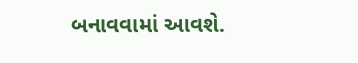બનાવવામાં આવશે.